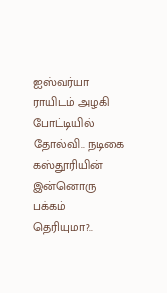ஐஸ்வர்யா ராயிடம் அழகி போட்டியில் தோல்வி.. நடிகை கஸ்தூரியின் இன்னொரு பக்கம் தெரியுமா?..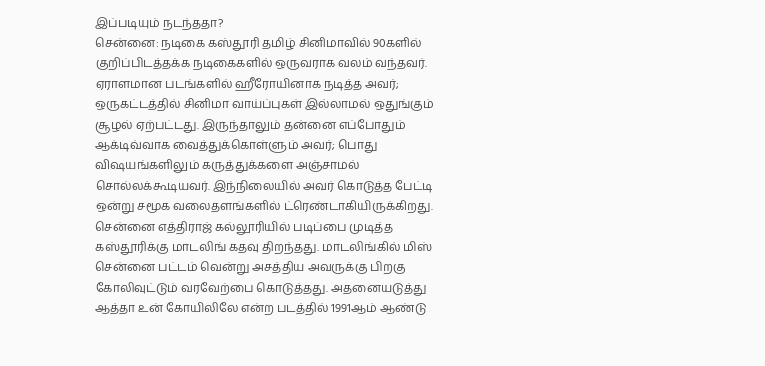இப்படியும் நடந்ததா?
சென்னை: நடிகை கஸ்தூரி தமிழ் சினிமாவில் 90களில் குறிப்பிடத்தக்க நடிகைகளில் ஒருவராக வலம் வந்தவர். ஏராளமான படங்களில் ஹீரோயினாக நடித்த அவர்; ஒருகட்டத்தில் சினிமா வாய்ப்புகள் இல்லாமல் ஒதுங்கும் சூழல் ஏற்பட்டது. இருந்தாலும் தன்னை எப்போதும் ஆக்டிவ்வாக வைத்துக்கொள்ளும் அவர்; பொது விஷயங்களிலும் கருத்துக்களை அஞ்சாமல் சொல்லக்கூடியவர். இந்நிலையில் அவர் கொடுத்த பேட்டி ஒன்று சமூக வலைதளங்களில் ட்ரெண்டாகியிருக்கிறது.
சென்னை எத்திராஜ் கல்லூரியில் படிப்பை முடித்த கஸ்தூரிக்கு மாடலிங் கதவு திறந்தது. மாடலிங்கில் மிஸ் சென்னை பட்டம் வென்று அசத்திய அவருக்கு பிறகு கோலிவுட்டும் வரவேற்பை கொடுத்தது. அதனையடுத்து ஆத்தா உன் கோயிலிலே என்ற படத்தில் 1991ஆம் ஆண்டு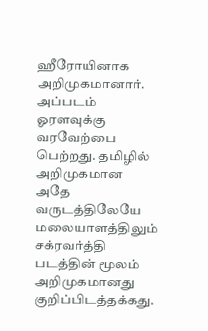ஹீரோயினாக அறிமுகமானார். அப்படம் ஓரளவுக்கு வரவேற்பை பெற்றது. தமிழில் அறிமுகமான அதே வருடத்திலேயே மலையாளத்திலும் சக்ரவர்த்தி படத்தின் மூலம் அறிமுகமானது குறிப்பிடத்தக்கது.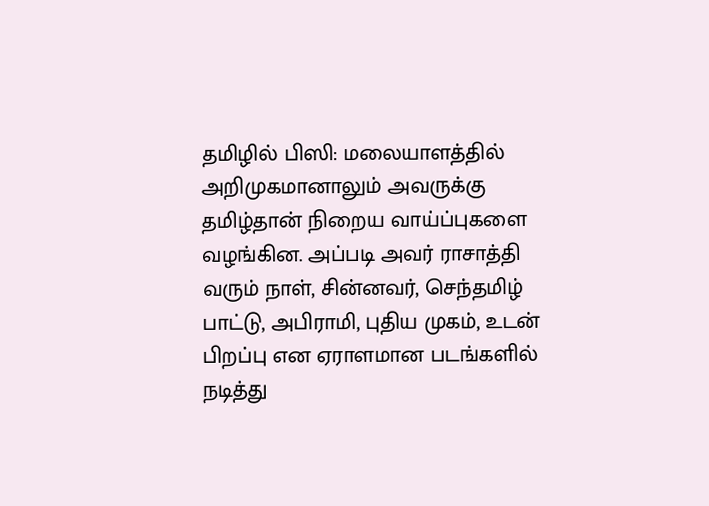தமிழில் பிஸி: மலையாளத்தில் அறிமுகமானாலும் அவருக்கு தமிழ்தான் நிறைய வாய்ப்புகளை வழங்கின. அப்படி அவர் ராசாத்தி வரும் நாள், சின்னவர், செந்தமிழ் பாட்டு, அபிராமி, புதிய முகம், உடன் பிறப்பு என ஏராளமான படங்களில் நடித்து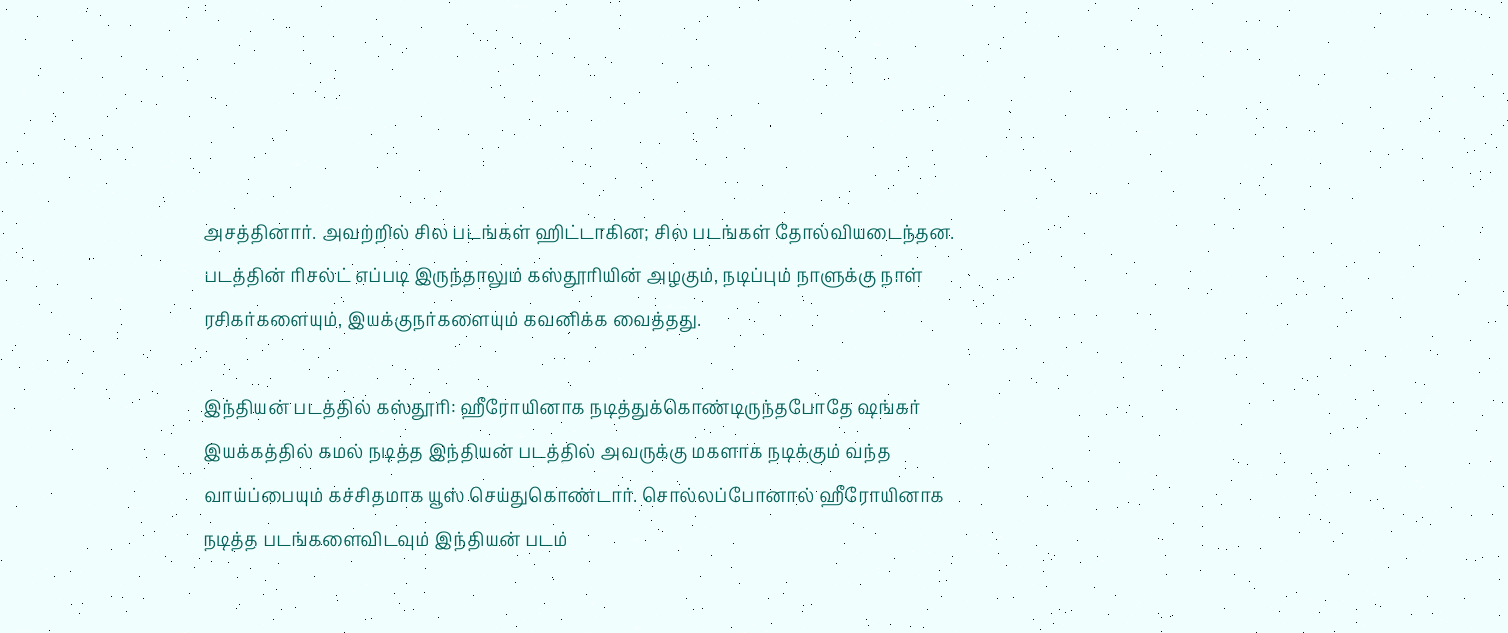அசத்தினார். அவற்றில் சில படங்கள் ஹிட்டாகின; சில படங்கள் தோல்வியடைந்தன. படத்தின் ரிசல்ட் எப்படி இருந்தாலும் கஸ்தூரியின் அழகும், நடிப்பும் நாளுக்கு நாள் ரசிகர்களையும், இயக்குநர்களையும் கவனிக்க வைத்தது.

இந்தியன் படத்தில் கஸ்தூரி: ஹீரோயினாக நடித்துக்கொண்டிருந்தபோதே ஷங்கர் இயக்கத்தில் கமல் நடித்த இந்தியன் படத்தில் அவருக்கு மகளாக நடிக்கும் வந்த வாய்ப்பையும் கச்சிதமாக யூஸ் செய்துகொண்டார். சொல்லப்போனால் ஹீரோயினாக நடித்த படங்களைவிடவும் இந்தியன் படம்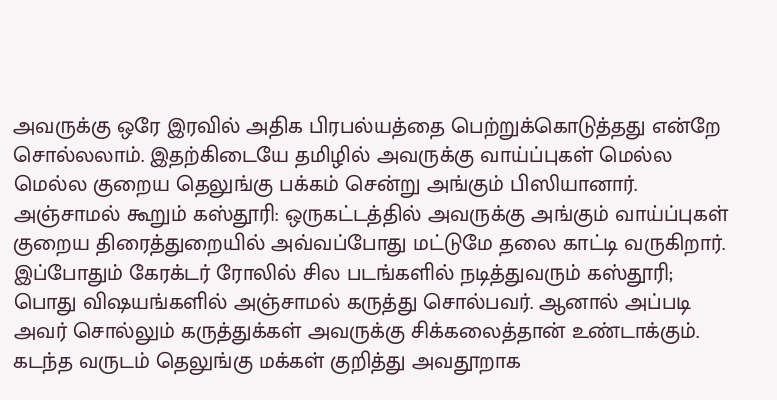அவருக்கு ஒரே இரவில் அதிக பிரபல்யத்தை பெற்றுக்கொடுத்தது என்றே சொல்லலாம். இதற்கிடையே தமிழில் அவருக்கு வாய்ப்புகள் மெல்ல மெல்ல குறைய தெலுங்கு பக்கம் சென்று அங்கும் பிஸியானார்.
அஞ்சாமல் கூறும் கஸ்தூரி: ஒருகட்டத்தில் அவருக்கு அங்கும் வாய்ப்புகள் குறைய திரைத்துறையில் அவ்வப்போது மட்டுமே தலை காட்டி வருகிறார். இப்போதும் கேரக்டர் ரோலில் சில படங்களில் நடித்துவரும் கஸ்தூரி; பொது விஷயங்களில் அஞ்சாமல் கருத்து சொல்பவர். ஆனால் அப்படி அவர் சொல்லும் கருத்துக்கள் அவருக்கு சிக்கலைத்தான் உண்டாக்கும். கடந்த வருடம் தெலுங்கு மக்கள் குறித்து அவதூறாக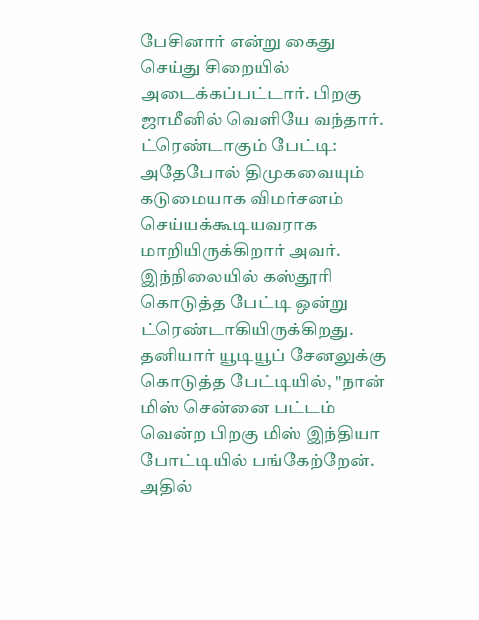பேசினார் என்று கைது செய்து சிறையில் அடைக்கப்பட்டார். பிறகு ஜாமீனில் வெளியே வந்தார்.
ட்ரெண்டாகும் பேட்டி: அதேபோல் திமுகவையும் கடுமையாக விமர்சனம் செய்யக்கூடியவராக மாறியிருக்கிறார் அவர். இந்நிலையில் கஸ்தூரி கொடுத்த பேட்டி ஒன்று ட்ரெண்டாகியிருக்கிறது. தனியார் யூடியூப் சேனலுக்கு கொடுத்த பேட்டியில், "நான் மிஸ் சென்னை பட்டம் வென்ற பிறகு மிஸ் இந்தியா போட்டியில் பங்கேற்றேன். அதில்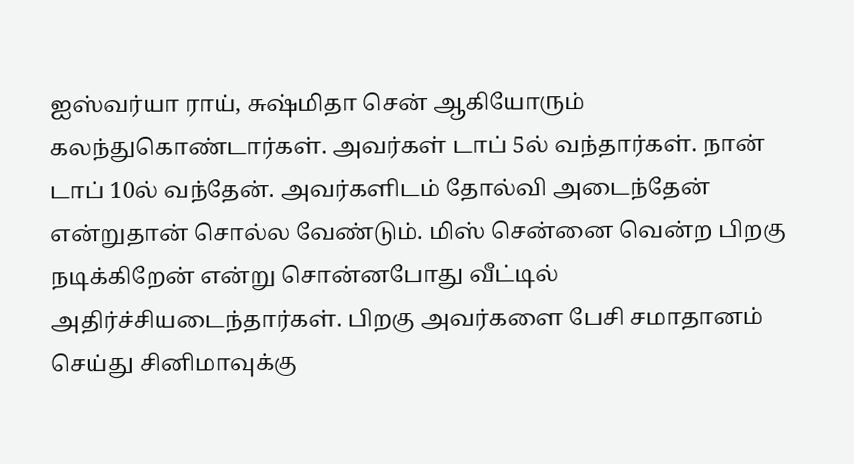ஐஸ்வர்யா ராய், சுஷ்மிதா சென் ஆகியோரும் கலந்துகொண்டார்கள். அவர்கள் டாப் 5ல் வந்தார்கள். நான் டாப் 10ல் வந்தேன். அவர்களிடம் தோல்வி அடைந்தேன் என்றுதான் சொல்ல வேண்டும். மிஸ் சென்னை வென்ற பிறகு நடிக்கிறேன் என்று சொன்னபோது வீட்டில் அதிர்ச்சியடைந்தார்கள். பிறகு அவர்களை பேசி சமாதானம் செய்து சினிமாவுக்கு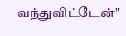வந்துவிட்டேன்"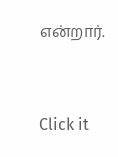என்றார்.


Click it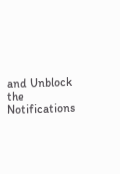and Unblock the Notifications